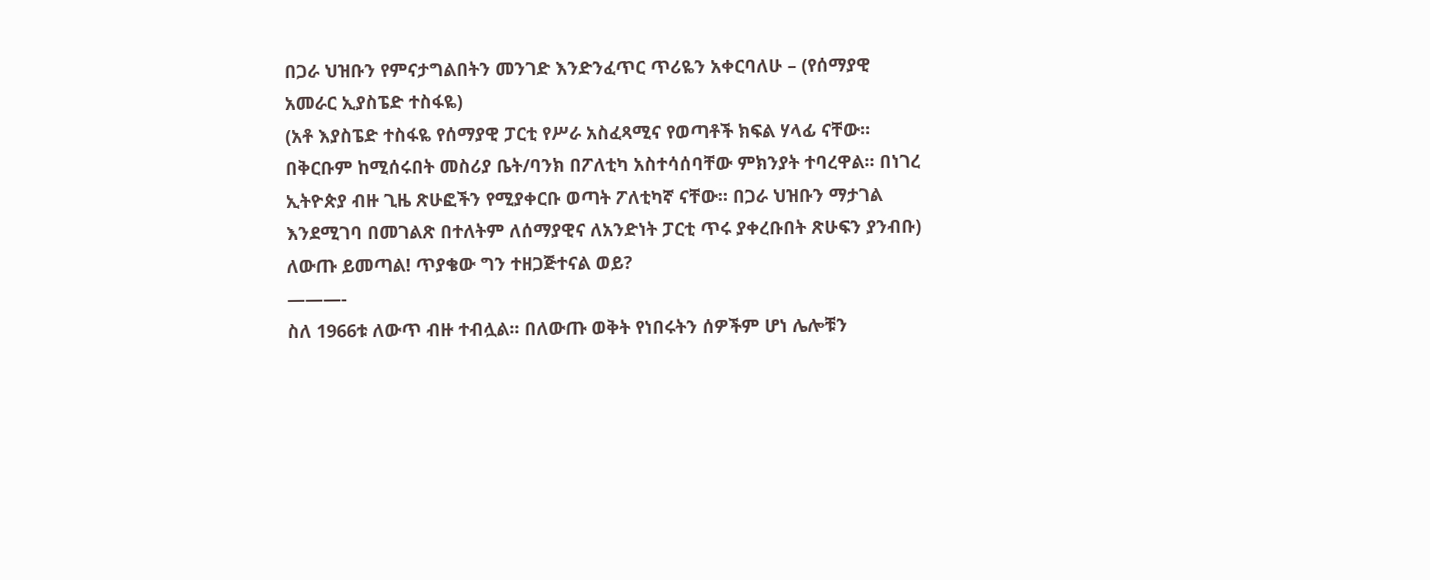በጋራ ህዝቡን የምናታግልበትን መንገድ እንድንፈጥር ጥሪዬን አቀርባለሁ – (የሰማያዊ አመራር ኢያስፔድ ተስፋዬ)
(አቶ እያስፔድ ተስፋዬ የሰማያዊ ፓርቲ የሥራ አስፈጻሚና የወጣቶች ክፍል ሃላፊ ናቸው። በቅርቡም ከሚሰሩበት መስሪያ ቤት/ባንክ በፖለቲካ አስተሳሰባቸው ምክንያት ተባረዋል። በነገረ ኢትዮጵያ ብዙ ጊዜ ጽሁፎችን የሚያቀርቡ ወጣት ፖለቲካኛ ናቸው። በጋራ ህዝቡን ማታገል እንደሚገባ በመገልጽ በተለትም ለሰማያዊና ለአንድነት ፓርቲ ጥሩ ያቀረቡበት ጽሁፍን ያንብቡ)
ለውጡ ይመጣል! ጥያቄው ግን ተዘጋጅተናል ወይ?
———-
ስለ 1966ቱ ለውጥ ብዙ ተብሏል፡፡ በለውጡ ወቅት የነበሩትን ሰዎችም ሆነ ሌሎቹን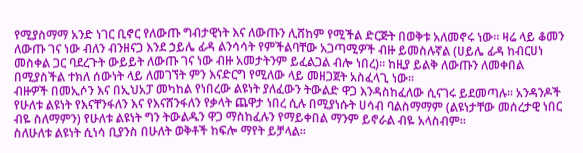የሚያስማማ አንድ ነገር ቢኖር የለውጡ ግብታዊነት እና ለውጡን ሊሸከም የሚችል ድርጅት በወቅቱ አለመኖሩ ነው፡፡ ዛሬ ላይ ቆመን ለውጡ ገና ነው ብለን ብንዘናጋ እንደ ኃይሌ ፊዳ ልንሳሳት የምችልባቸው አጋጣሚዎች ብዙ ይመስሉኛል (ሀይሌ ፊዳ ከብርሀነ መስቀል ጋር ባደረጉት ውይይት ለውጡ ገና ነው ብዙ አመታትንም ይፈልጋል ብሎ ነበረ)፡፡ ከዚያ ይልቅ ለውጡን ለመቀበል በሚያስችል ተክለ ሰውነት ላይ ለመገኘት ምን እናድርግ የሚለው ላይ መዘጋጀት አስፈላጊ ነው፡፡
ብዙዎች በመኢሶን እና በኢህአፓ መካከል የነበረው ልዩነት ያለፈውን ትውልድ ዋጋ እንዳስከፈለው ሲናገሩ ይደመጣሉ፡፡ አንዳንዶች የሁለቱ ልዩነት የእናቸንፋለን እና የእናሸንፋለን የቃላት ጨዋታ ነበረ ሲሉ በሚያነሱት ሀሳብ ባልስማማም (ልዩነታቸው መሰረታዊ ነበር ብዬ ስለማምን) የሁለቱ ልዩነት ግን ትውልዱን ዋጋ ማስከፈሉን የማይቀበል ማንም ይኖራል ብዬ አላስብም፡፡
ስለሁለቱ ልዩነት ሲነሳ ቢያንስ በሁለት ወቅቶች ከፍሎ ማየት ይቻላል፡፡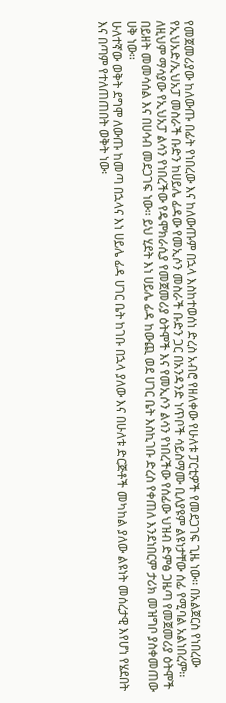የመጀመሪያው ከለውጡ በፊት የነበረው እና ከለውጡም በኋላ እስከተወሰነ ድረስ አብሮ የዘለቀው የሁለቱ ፓርቲዎች የመደጋገፍ ጊዜ ነው፡፡ በአልጀርስ የነበረው የኢህአድ/ኢህአፓ መስራች ቡድን ከሀይሌ ፊዳው የመኢሶን መስራች ቡድን ጋር በአንዳንድ ነጥቦች ሳይስማሙ ቢለያዩም ልዩነታቸው ሰፊ የሚባል አልነበረም፡፡ ለዚህም ማሳያው የኢህአፓ ልሳን የነበረችው የዴሞክራሲያ የመጀመሪያ ዕትሞች እና የመኢሶን ልሳን የነበረችው የሰፊው ህዝብ ድምፅ ጋዜጣ የመጀመሪያ ዕትሞች በይዘት መመሳሰል እና በሀሳብ መደጋገፍ ነው፡፡ ይህ ሂደት እነ ሀይሌ ፊዳ ከውጪ ወደ ሀገር ቤት እስኪገቡ ድረስ የቀጠለ እንደነበርም ታሪክ መዝግቦ ያስቀመጠው ሀቅ ነው፡፡
ሁለተኛው ወቅት ደግሞ ለውጡ ከመጣ በኋላና እነ ሀይሌ ፊዳ ሀገር ቤት ከገቡ በኋላ ያለው እና በሁለቱ ድርጅቶች መካከል ያለው ልዩነት መሰረታዊ እየሆነ የሄደበት እና በጣም የተለጠጠበት ወቅት ነው፡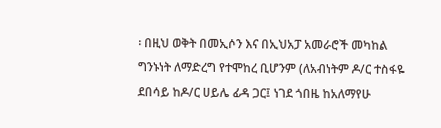፡ በዚህ ወቅት በመኢሶን እና በኢህአፓ አመራሮች መካከል ግንኑነት ለማድረግ የተሞከረ ቢሆንም (ለአብነትም ዶ/ር ተስፋዬ ደበሳይ ከዶ/ር ሀይሌ ፊዳ ጋር፤ ነገደ ጎበዜ ከአለማየሁ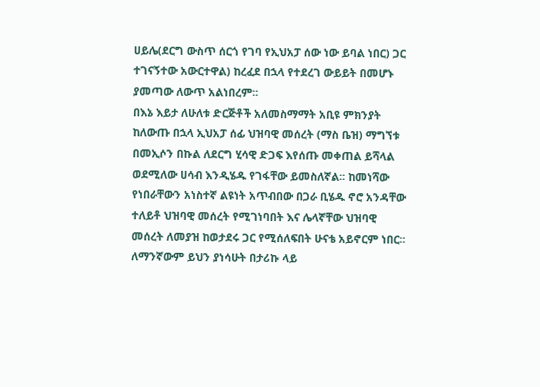ሀይሌ(ደርግ ውስጥ ሰርጎ የገባ የኢህአፓ ሰው ነው ይባል ነበር) ጋር ተገናኝተው አውርተዋል) ከረፈደ በኋላ የተደረገ ውይይት በመሆኑ ያመጣው ለውጥ አልነበረም፡፡
በእኔ እይታ ለሁለቱ ድርጅቶች አለመስማማት አቢዩ ምክንያት ከለውጡ በኋላ ኢህአፓ ሰፊ ህዝባዊ መሰረት (ማስ ቤዝ) ማግኘቱ በመኢሶን በኩል ለደርግ ሂሳዊ ድጋፍ እየሰጡ መቀጠል ይሻላል ወደሚለው ሀሳብ እንዲሄዱ የገፋቸው ይመስለኛል፡፡ ከመነሻው የነበራቸውን አነስተኛ ልዩነት አጥብበው በጋራ ቢሄዱ ኖሮ አንዳቸው ተለይቶ ህዝባዊ መሰረት የሚገነባበት እና ሌላኛቸው ህዝባዊ መሰረት ለመያዝ ከወታደሩ ጋር የሚሰለፍበት ሁናቴ አይኖርም ነበር፡፡
ለማንኛውም ይህን ያነሳሁት በታሪኩ ላይ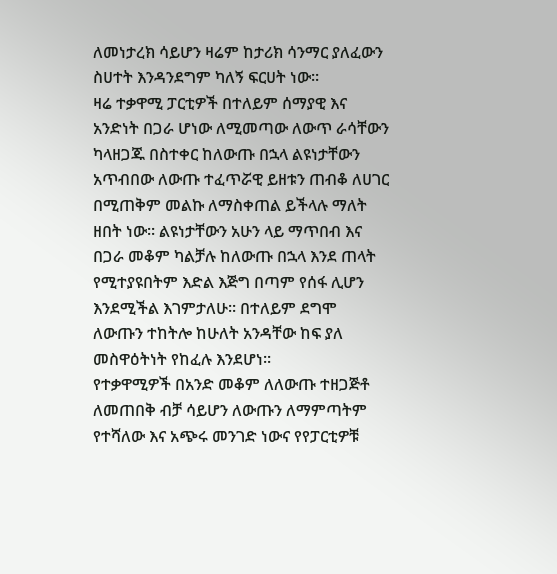ለመነታረክ ሳይሆን ዛሬም ከታሪክ ሳንማር ያለፈውን ስሀተት እንዳንደግም ካለኝ ፍርሀት ነው፡፡
ዛሬ ተቃዋሚ ፓርቲዎች በተለይም ሰማያዊ እና አንድነት በጋራ ሆነው ለሚመጣው ለውጥ ራሳቸውን ካላዘጋጁ በስተቀር ከለውጡ በኋላ ልዩነታቸውን አጥብበው ለውጡ ተፈጥሯዊ ይዘቱን ጠብቆ ለሀገር በሚጠቅም መልኩ ለማስቀጠል ይችላሉ ማለት ዘበት ነው፡፡ ልዩነታቸውን አሁን ላይ ማጥበብ እና በጋራ መቆም ካልቻሉ ከለውጡ በኋላ እንደ ጠላት የሚተያዩበትም እድል እጅግ በጣም የሰፋ ሊሆን እንደሚችል እገምታለሁ፡፡ በተለይም ደግሞ ለውጡን ተከትሎ ከሁለት አንዳቸው ከፍ ያለ መስዋዕትነት የከፈሉ እንደሆነ፡፡
የተቃዋሚዎች በአንድ መቆም ለለውጡ ተዘጋጅቶ ለመጠበቅ ብቻ ሳይሆን ለውጡን ለማምጣትም የተሻለው እና አጭሩ መንገድ ነውና የየፓርቲዎቹ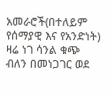አመራሮች(በተለይም የሰማያዊ እና የአንድነት) ዛሬ ነገ ሳንል ቁጭ ብለን በመነጋገር ወደ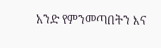አንድ የምንመጣበትን እና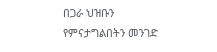በጋራ ህዝቡን የምናታግልበትን መንገድ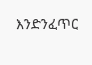እንድንፈጥር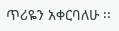ጥሪዬን አቀርባለሁ ፡፡